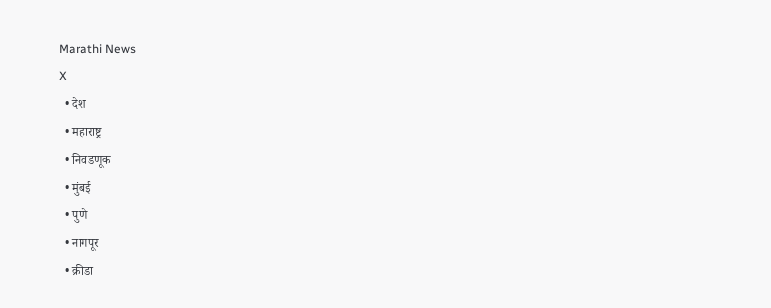Marathi News
X
  • देश
  • महाराष्ट्र
  • निवडणूक
  • मुंबई
  • पुणे
  • नागपूर
  • क्रीडा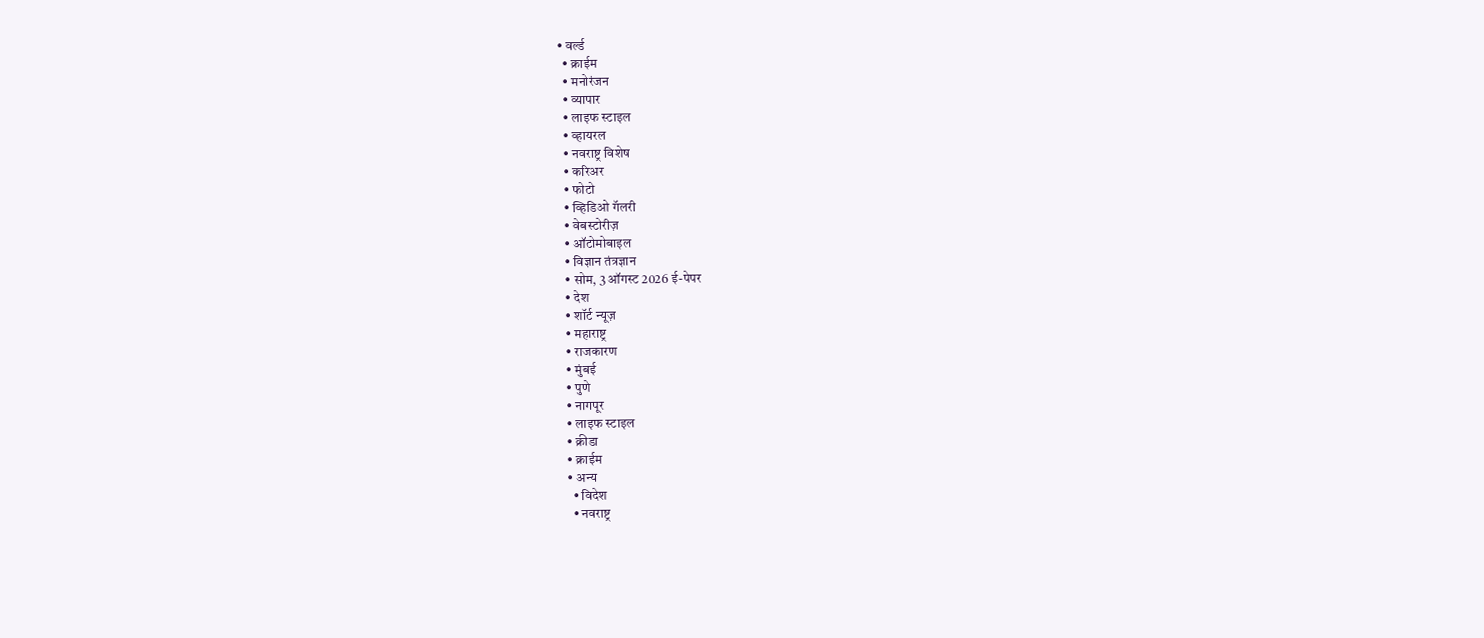• वर्ल्ड
  • क्राईम
  • मनोरंजन
  • व्यापार
  • लाइफ स्टाइल
  • व्हायरल
  • नवराष्ट्र विशेष
  • करिअर
  • फोटो
  • व्हिडिओ गॅलरी
  • वेबस्टोरीज़
  • ऑटोमोबाइल
  • विज्ञान तंत्रज्ञान
  • सोम, 3 ऑगस्ट 2026 ई-पेपर
  • देश
  • शॉर्ट न्यूज़
  • महाराष्ट्र
  • राजकारण
  • मुंबई
  • पुणे
  • नागपूर
  • लाइफ स्टाइल
  • क्रीडा
  • क्राईम
  • अन्य
    • विदेश
    • नवराष्ट्र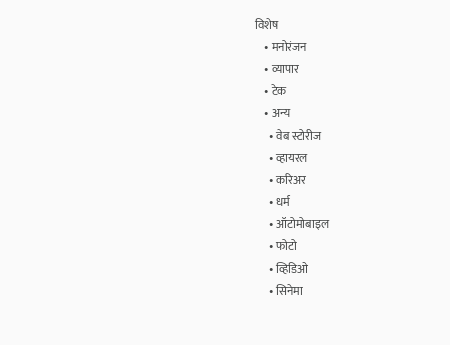विशेष
    • मनोरंजन
    • व्यापार
    • टेक
    • अन्य
      • वेब स्टोरीज
      • व्हायरल
      • करिअर
      • धर्म
      • ऑटोमोबाइल
      • फोटो
      • व्हिडिओ
      • सिनेमा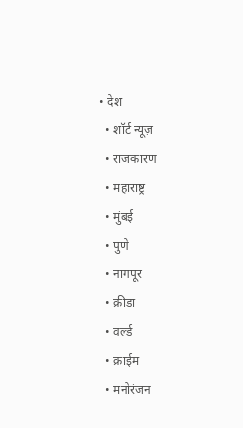• देश
  • शॉर्ट न्यूज़
  • राजकारण
  • महाराष्ट्र
  • मुंबई
  • पुणे
  • नागपूर
  • क्रीडा
  • वर्ल्ड
  • क्राईम
  • मनोरंजन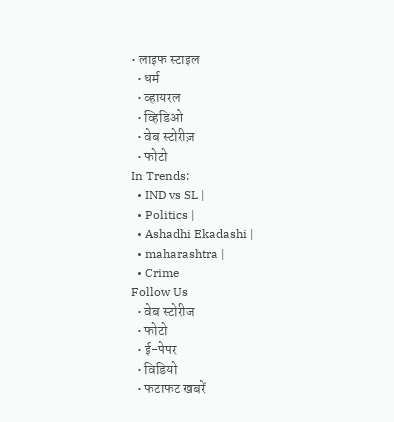• लाइफ स्टाइल
  • धर्म
  • व्हायरल
  • व्हिडिओ
  • वेब स्टोरीज़
  • फोटो
In Trends:
  • IND vs SL |
  • Politics |
  • Ashadhi Ekadashi |
  • maharashtra |
  • Crime
Follow Us
  • वेब स्टोरीज
  • फोटो
  • ई-पेपर
  • विडियो
  • फटाफट खबरें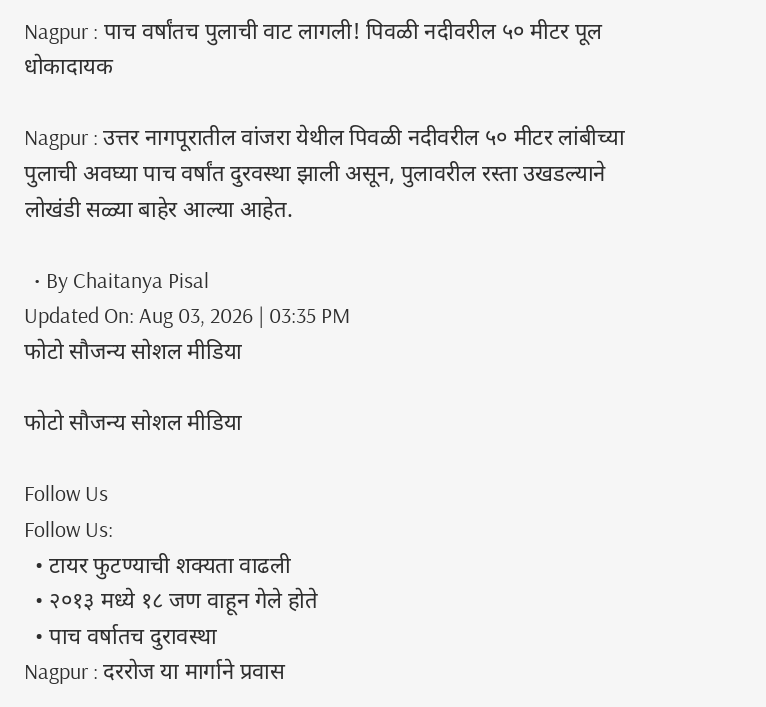Nagpur : पाच वर्षांतच पुलाची वाट लागली! पिवळी नदीवरील ५० मीटर पूल धोकादायक

Nagpur : उत्तर नागपूरातील वांजरा येथील पिवळी नदीवरील ५० मीटर लांबीच्या पुलाची अवघ्या पाच वर्षांत दुरवस्था झाली असून, पुलावरील रस्ता उखडल्याने लोखंडी सळ्या बाहेर आल्या आहेत.

  • By Chaitanya Pisal
Updated On: Aug 03, 2026 | 03:35 PM
फोटो सौजन्य सोशल मीडिया

फोटो सौजन्य सोशल मीडिया

Follow Us
Follow Us:
  • टायर फुटण्याची शक्यता वाढली
  • २०१३ मध्ये १८ जण वाहून गेले होते
  • पाच वर्षातच दुरावस्था
Nagpur : दररोज या मार्गाने प्रवास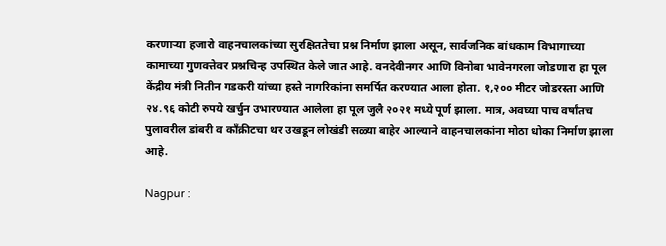करणाऱ्या हजारो वाहनचालकांच्या सुरक्षिततेचा प्रश्न निर्माण झाला असून, सार्वजनिक बांधकाम विभागाच्या कामाच्या गुणवत्तेवर प्रश्नचिन्ह उपस्थित केले जात आहे. वनदेवीनगर आणि विनोबा भावेनगरला जोडणारा हा पूल केंद्रीय मंत्री नितीन गडकरी यांच्या हस्ते नागरिकांना समर्पित करण्यात आला होता. १,२०० मीटर जोडरस्ता आणि २४.९६ कोटी रुपये खर्चुन उभारण्यात आलेला हा पूल जुलै २०२१ मध्ये पूर्ण झाला. मात्र, अवघ्या पाच वर्षांतच पुलावरील डांबरी व काँक्रीटचा थर उखडून लोखंडी सळ्या बाहेर आल्याने वाहनचालकांना मोठा धोका निर्माण झाला आहे.

Nagpur :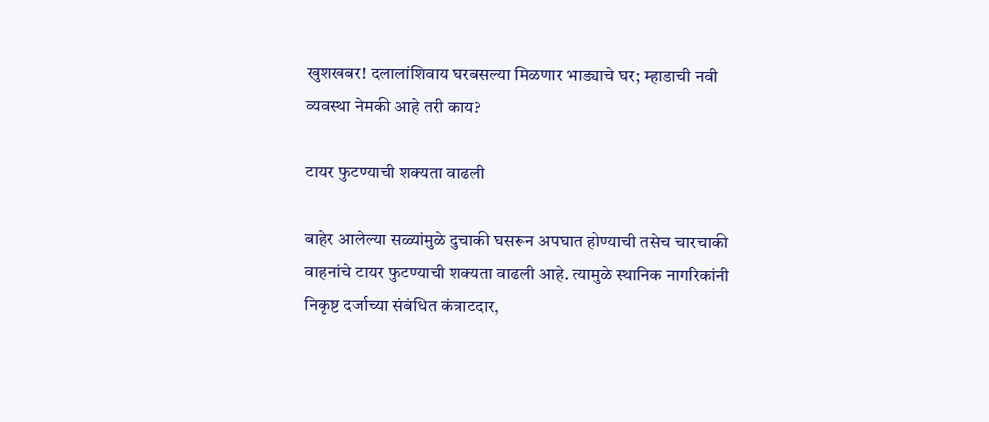खुशखबर! दलालांशिवाय घरबसल्या मिळणार भाड्याचे घर; म्हाडाची नवी व्यवस्था नेमकी आहे तरी काय?

टायर फुटण्याची शक्यता वाढली

बाहेर आलेल्या सळ्यांमुळे दुचाकी घसरून अपघात होण्याची तसेच चारचाकी वाहनांचे टायर फुटण्याची शक्यता वाढली आहे. त्यामुळे स्थानिक नागरिकांनी निकृष्ट दर्जाच्या संबंधित कंत्राटदार,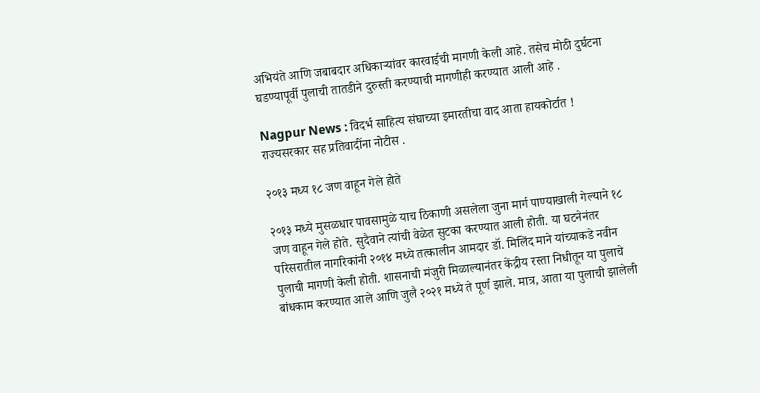अभियंते आणि जबाबदार अधिकाऱ्यांवर कारवाईची मागणी केली आहे. तसेच मोठी दुर्घटना घडण्यापूर्वी पुलाची तातडीने दुरुस्ती करण्याची मागणीही करण्यात आली आहे .

Nagpur News : विदर्भ साहित्य संघाच्या इमारतीचा वाद आता हायकोर्टात ! राज्यसरकार सह प्रतिवादींना नोटीस .

२०१३ मध्य १८ जण वाहून गेले होते

२०१३ मध्ये मुसळधार पावसामुळे याच ठिकाणी असलेला जुना मार्ग पाण्याखाली गेल्याने १८ जण वाहून गेले होते. सुदैवाने त्यांची वेळेत सुटका करण्यात आली होती. या घटनेनंतर परिसरातील नागरिकांनी २०१४ मध्ये तत्कालीन आमदार डॉ. मिलिंद माने यांच्याकडे नवीन पुलाची मागणी केली होती. शासनाची मंजुरी मिळाल्यानंतर केंद्रीय रस्ता निधीतून या पुलाचे बांधकाम करण्यात आले आणि जुलै २०२१ मध्ये ते पूर्ण झाले. मात्र, आता या पुलाची झालेली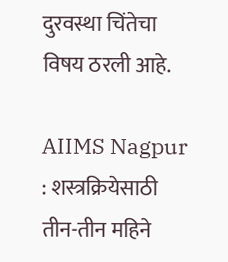दुरवस्था चिंतेचा विषय ठरली आहे.

AIIMS Nagpur : शस्त्रक्रियेसाठी तीन-तीन महिने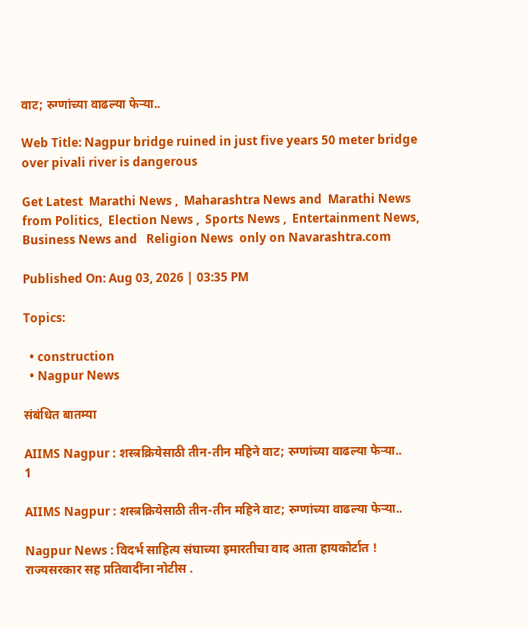वाट; रुग्णांच्या वाढल्या फेऱ्या..

Web Title: Nagpur bridge ruined in just five years 50 meter bridge over pivali river is dangerous

Get Latest  Marathi News ,  Maharashtra News and  Marathi News from Politics,  Election News ,  Sports News ,  Entertainment News,  Business News and   Religion News  only on Navarashtra.com

Published On: Aug 03, 2026 | 03:35 PM

Topics:

  • construction
  • Nagpur News

संबंधित बातम्या

AIIMS Nagpur : शस्त्रक्रियेसाठी तीन-तीन महिने वाट; रुग्णांच्या वाढल्या फेऱ्या..
1

AIIMS Nagpur : शस्त्रक्रियेसाठी तीन-तीन महिने वाट; रुग्णांच्या वाढल्या फेऱ्या..

Nagpur News : विदर्भ साहित्य संघाच्या इमारतीचा वाद आता हायकोर्टात ! राज्यसरकार सह प्रतिवादींना नोटीस .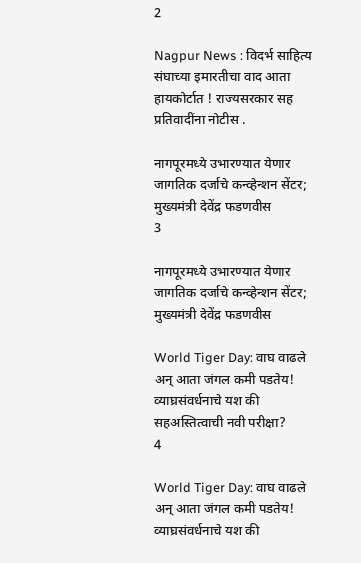2

Nagpur News : विदर्भ साहित्य संघाच्या इमारतीचा वाद आता हायकोर्टात ! राज्यसरकार सह प्रतिवादींना नोटीस .

नागपूरमध्ये उभारण्यात येणार जागतिक दर्जाचे कन्व्हेन्शन सेंटर; मुख्यमंत्री देवेंद्र फडणवीस
3

नागपूरमध्ये उभारण्यात येणार जागतिक दर्जाचे कन्व्हेन्शन सेंटर; मुख्यमंत्री देवेंद्र फडणवीस

World Tiger Day: वाघ वाढले अन् आता जंगल कमी पडतेय! व्याघ्रसंवर्धनाचे यश की सहअस्तित्वाची नवी परीक्षा?
4

World Tiger Day: वाघ वाढले अन् आता जंगल कमी पडतेय! व्याघ्रसंवर्धनाचे यश की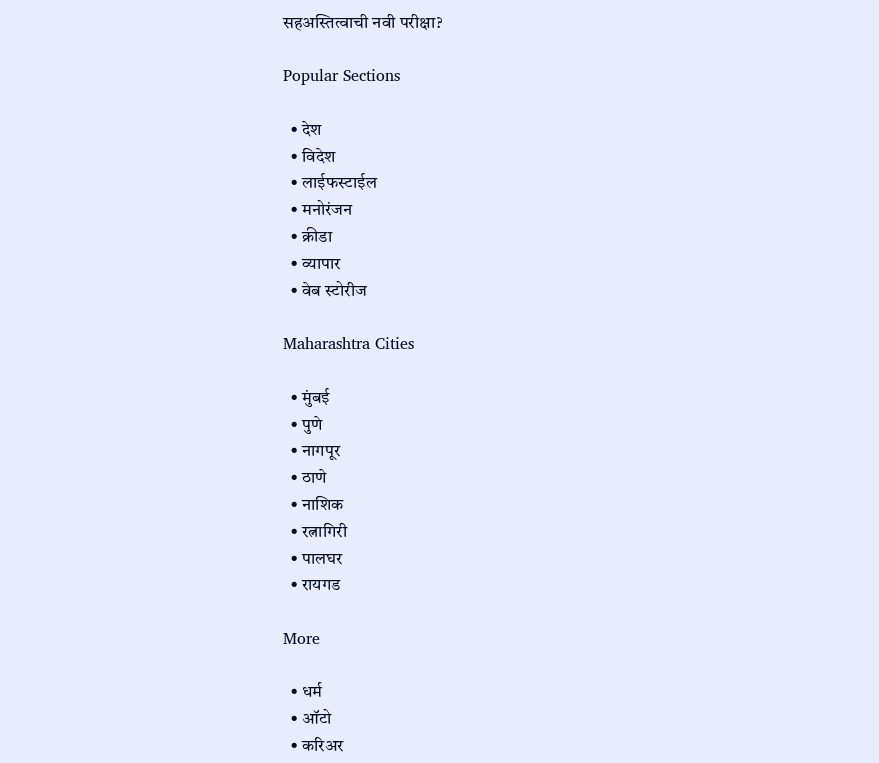सहअस्तित्वाची नवी परीक्षा?

Popular Sections

  • देश
  • विदेश
  • लाईफस्टाईल
  • मनोरंजन
  • क्रीडा
  • व्यापार
  • वेब स्टोरीज

Maharashtra Cities

  • मुंबई
  • पुणे
  • नागपूर
  • ठाणे
  • नाशिक
  • रत्नागिरी
  • पालघर
  • रायगड

More

  • धर्म
  • ऑटो
  • करिअर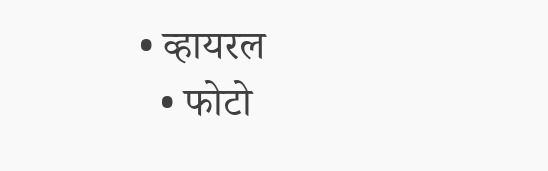• व्हायरल
  • फोटो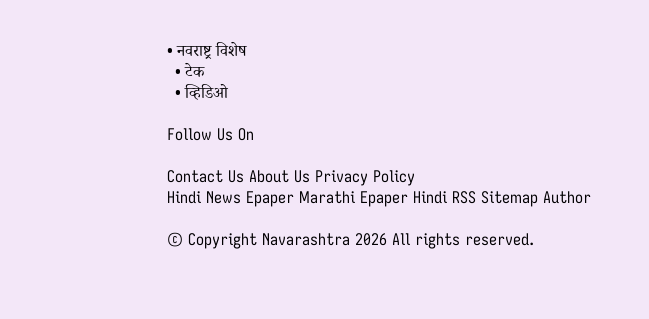• नवराष्ट्र विशेष
  • टेक
  • व्हिडिओ

Follow Us On

Contact Us About Us Privacy Policy
Hindi News Epaper Marathi Epaper Hindi RSS Sitemap Author

© Copyright Navarashtra 2026 All rights reserved.